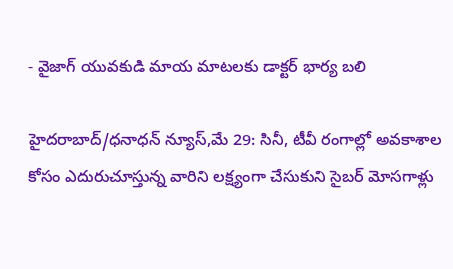- వైజాగ్ యువకుడి మాయ మాటలకు డాక్టర్ భార్య బలి

హైదరాబాద్/ధనాధన్ న్యూస్,మే 29: సినీ, టీవీ రంగాల్లో అవకాశాల కోసం ఎదురుచూస్తున్న వారిని లక్ష్యంగా చేసుకుని సైబర్ మోసగాళ్లు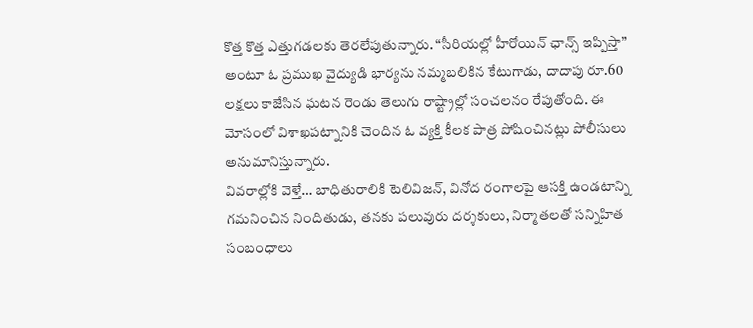కొత్త కొత్త ఎత్తుగడలకు తెరలేపుతున్నారు. “సీరియల్లో హీరోయిన్ ఛాన్స్ ఇప్పిస్తా” అంటూ ఓ ప్రముఖ వైద్యుడి భార్యను నమ్మబలికిన కేటుగాడు, దాదాపు రూ.60 లక్షలు కాజేసిన ఘటన రెండు తెలుగు రాష్ట్రాల్లో సంచలనం రేపుతోంది. ఈ మోసంలో విశాఖపట్నానికి చెందిన ఓ వ్యక్తి కీలక పాత్ర పోషించినట్లు పోలీసులు అనుమానిస్తున్నారు.
వివరాల్లోకి వెళ్తే… బాధితురాలికి టెలివిజన్, వినోద రంగాలపై ఆసక్తి ఉండటాన్ని గమనించిన నిందితుడు, తనకు పలువురు దర్శకులు, నిర్మాతలతో సన్నిహిత సంబంధాలు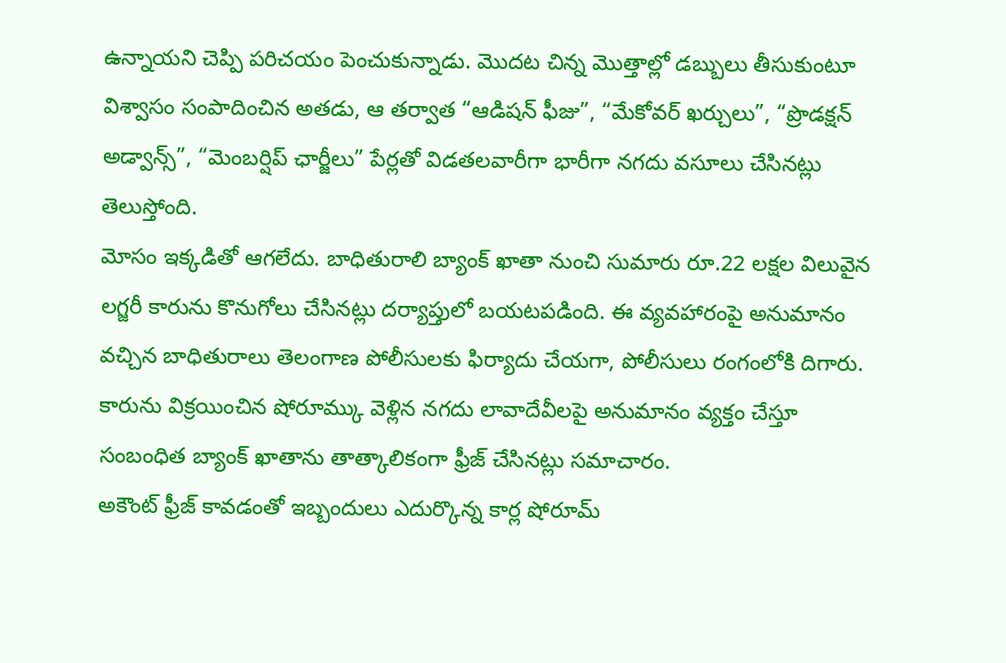ఉన్నాయని చెప్పి పరిచయం పెంచుకున్నాడు. మొదట చిన్న మొత్తాల్లో డబ్బులు తీసుకుంటూ విశ్వాసం సంపాదించిన అతడు, ఆ తర్వాత “ఆడిషన్ ఫీజు”, “మేకోవర్ ఖర్చులు”, “ప్రొడక్షన్ అడ్వాన్స్”, “మెంబర్షిప్ ఛార్జీలు” పేర్లతో విడతలవారీగా భారీగా నగదు వసూలు చేసినట్లు తెలుస్తోంది.
మోసం ఇక్కడితో ఆగలేదు. బాధితురాలి బ్యాంక్ ఖాతా నుంచి సుమారు రూ.22 లక్షల విలువైన లగ్జరీ కారును కొనుగోలు చేసినట్లు దర్యాప్తులో బయటపడింది. ఈ వ్యవహారంపై అనుమానం వచ్చిన బాధితురాలు తెలంగాణ పోలీసులకు ఫిర్యాదు చేయగా, పోలీసులు రంగంలోకి దిగారు. కారును విక్రయించిన షోరూమ్కు వెళ్లిన నగదు లావాదేవీలపై అనుమానం వ్యక్తం చేస్తూ సంబంధిత బ్యాంక్ ఖాతాను తాత్కాలికంగా ఫ్రీజ్ చేసినట్లు సమాచారం.
అకౌంట్ ఫ్రీజ్ కావడంతో ఇబ్బందులు ఎదుర్కొన్న కార్ల షోరూమ్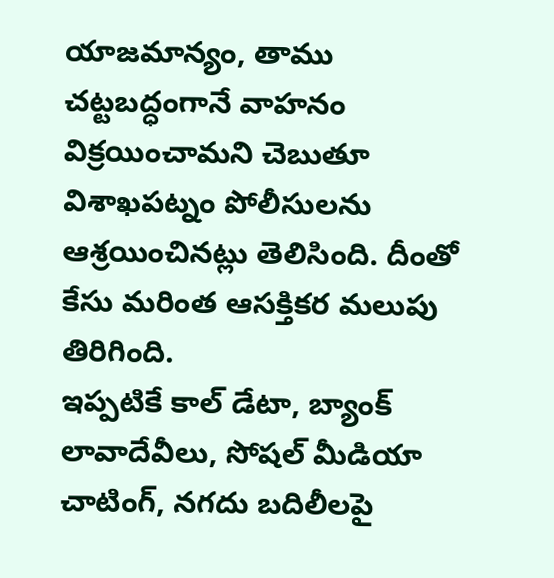యాజమాన్యం, తాము చట్టబద్ధంగానే వాహనం విక్రయించామని చెబుతూ విశాఖపట్నం పోలీసులను ఆశ్రయించినట్లు తెలిసింది. దీంతో కేసు మరింత ఆసక్తికర మలుపు తిరిగింది.
ఇప్పటికే కాల్ డేటా, బ్యాంక్ లావాదేవీలు, సోషల్ మీడియా చాటింగ్, నగదు బదిలీలపై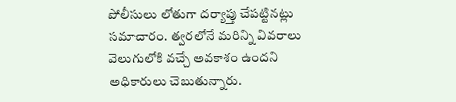పోలీసులు లోతుగా దర్యాప్తు చేపట్టినట్లు సమాచారం. త్వరలోనే మరిన్ని వివరాలు వెలుగులోకి వచ్చే అవకాశం ఉందని అధికారులు చెబుతున్నారు.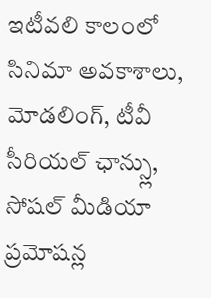ఇటీవలి కాలంలో సినిమా అవకాశాలు, మోడలింగ్, టీవీ సీరియల్ ఛాన్స్లు, సోషల్ మీడియా ప్రమోషన్ల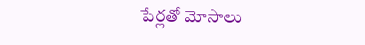పేర్లతో మోసాలు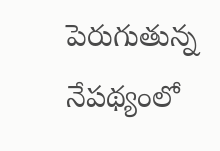పెరుగుతున్న నేపథ్యంలో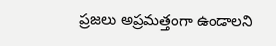ప్రజలు అప్రమత్తంగా ఉండాలని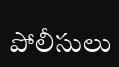పోలీసులు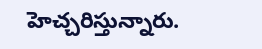హెచ్చరిస్తున్నారు.